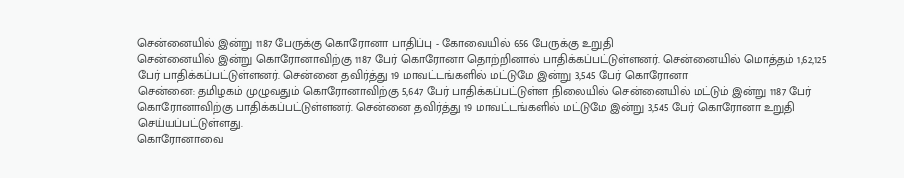சென்னையில் இன்று 1187 பேருக்கு கொரோனா பாதிப்பு - கோவையில் 656 பேருக்கு உறுதி
சென்னையில் இன்று கொரோனாவிற்கு 1187 பேர் கொரோனா தொற்றினால் பாதிக்கப்பட்டுள்ளனர். சென்னையில் மொத்தம் 1,62,125 பேர் பாதிக்கப்பட்டுள்ளனர். சென்னை தவிர்த்து 19 மாவட்டங்களில் மட்டுமே இன்று 3,545 பேர் கொரோனா
சென்னை: தமிழகம் முழுவதும் கொரோனாவிற்கு 5,647 பேர் பாதிக்கப்பட்டுள்ள நிலையில் சென்னையில் மட்டும் இன்று 1187 பேர் கொரோனாவிற்கு பாதிக்கப்பட்டுள்ளனர். சென்னை தவிர்த்து 19 மாவட்டங்களில் மட்டுமே இன்று 3,545 பேர் கொரோனா உறுதி செய்யப்பட்டுள்ளது.
கொரோனாவை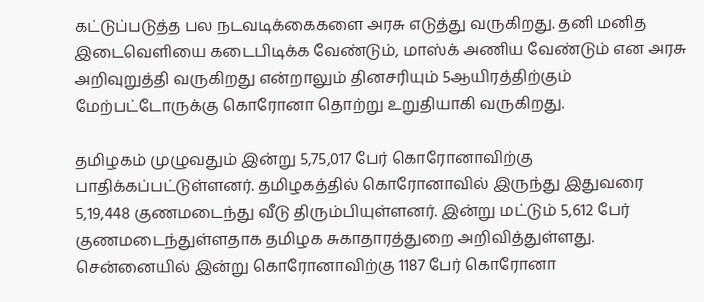கட்டுப்படுத்த பல நடவடிக்கைகளை அரசு எடுத்து வருகிறது. தனி மனித இடைவெளியை கடைபிடிக்க வேண்டும், மாஸ்க் அணிய வேண்டும் என அரசு அறிவுறுத்தி வருகிறது என்றாலும் தினசரியும் 5ஆயிரத்திற்கும் மேற்பட்டோருக்கு கொரோனா தொற்று உறுதியாகி வருகிறது.

தமிழகம் முழுவதும் இன்று 5,75,017 பேர் கொரோனாவிற்கு பாதிக்கப்பட்டுள்ளனர். தமிழகத்தில் கொரோனாவில் இருந்து இதுவரை 5,19,448 குணமடைந்து வீடு திரும்பியுள்ளனர். இன்று மட்டும் 5,612 பேர் குணமடைந்துள்ளதாக தமிழக சுகாதாரத்துறை அறிவித்துள்ளது.
சென்னையில் இன்று கொரோனாவிற்கு 1187 பேர் கொரோனா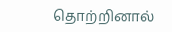தொற்றினால்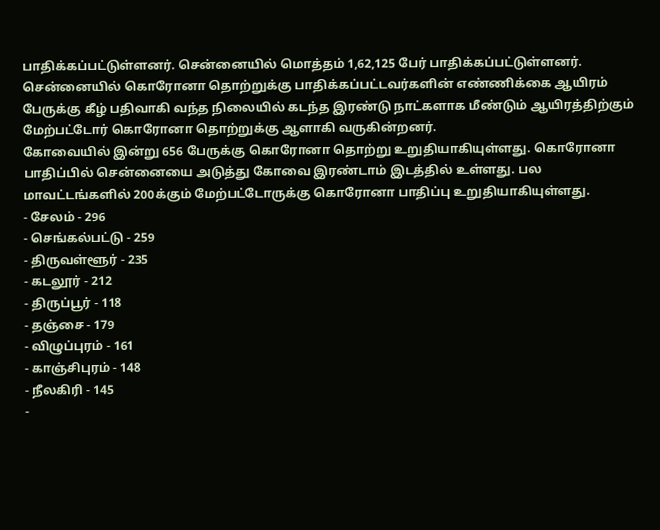பாதிக்கப்பட்டுள்ளனர். சென்னையில் மொத்தம் 1,62,125 பேர் பாதிக்கப்பட்டுள்ளனர். சென்னையில் கொரோனா தொற்றுக்கு பாதிக்கப்பட்டவர்களின் எண்ணிக்கை ஆயிரம் பேருக்கு கீழ் பதிவாகி வந்த நிலையில் கடந்த இரண்டு நாட்களாக மீண்டும் ஆயிரத்திற்கும் மேற்பட்டோர் கொரோனா தொற்றுக்கு ஆளாகி வருகின்றனர்.
கோவையில் இன்று 656 பேருக்கு கொரோனா தொற்று உறுதியாகியுள்ளது. கொரோனா பாதிப்பில் சென்னையை அடுத்து கோவை இரண்டாம் இடத்தில் உள்ளது. பல மாவட்டங்களில் 200க்கும் மேற்பட்டோருக்கு கொரோனா பாதிப்பு உறுதியாகியுள்ளது.
- சேலம் - 296
- செங்கல்பட்டு - 259
- திருவள்ளூர் - 235
- கடலூர் - 212
- திருப்பூர் - 118
- தஞ்சை - 179
- விழுப்புரம் - 161
- காஞ்சிபுரம் - 148
- நீலகிரி - 145
-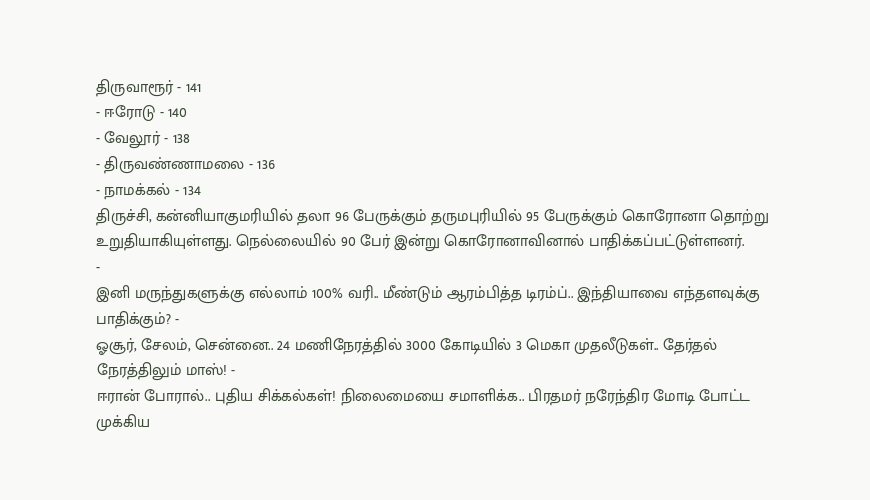திருவாரூர் - 141
- ஈரோடு - 140
- வேலூர் - 138
- திருவண்ணாமலை - 136
- நாமக்கல் - 134
திருச்சி, கன்னியாகுமரியில் தலா 96 பேருக்கும் தருமபுரியில் 95 பேருக்கும் கொரோனா தொற்று உறுதியாகியுள்ளது. நெல்லையில் 90 பேர் இன்று கொரோனாவினால் பாதிக்கப்பட்டுள்ளனர்.
-
இனி மருந்துகளுக்கு எல்லாம் 100% வரி.. மீண்டும் ஆரம்பித்த டிரம்ப்.. இந்தியாவை எந்தளவுக்கு பாதிக்கும்? -
ஓசூர், சேலம், சென்னை.. 24 மணிநேரத்தில் 3000 கோடியில் 3 மெகா முதலீடுகள்.. தேர்தல் நேரத்திலும் மாஸ்! -
ஈரான் போரால்.. புதிய சிக்கல்கள்! நிலைமையை சமாளிக்க.. பிரதமர் நரேந்திர மோடி போட்ட முக்கிய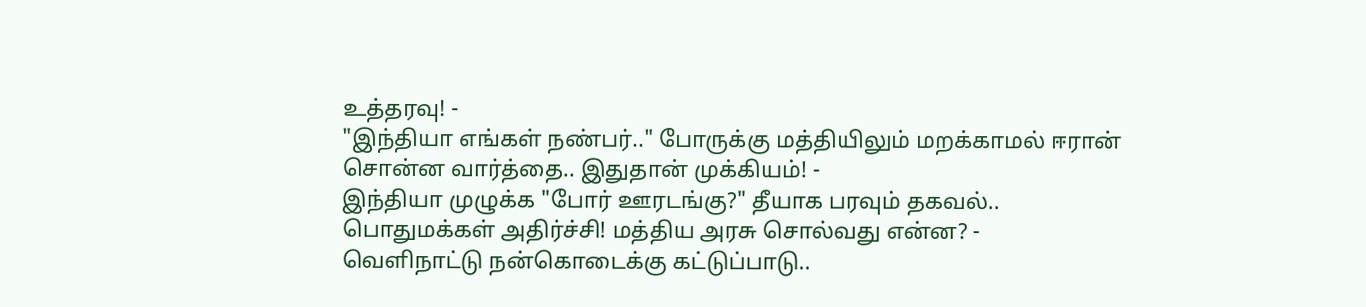உத்தரவு! -
"இந்தியா எங்கள் நண்பர்.." போருக்கு மத்தியிலும் மறக்காமல் ஈரான் சொன்ன வார்த்தை.. இதுதான் முக்கியம்! -
இந்தியா முழுக்க "போர் ஊரடங்கு?" தீயாக பரவும் தகவல்.. பொதுமக்கள் அதிர்ச்சி! மத்திய அரசு சொல்வது என்ன? -
வெளிநாட்டு நன்கொடைக்கு கட்டுப்பாடு..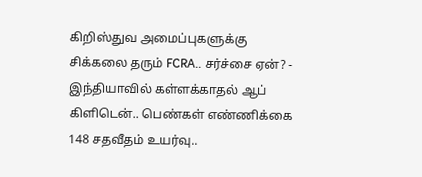கிறிஸ்துவ அமைப்புகளுக்கு சிக்கலை தரும் FCRA.. சர்ச்சை ஏன்? -
இந்தியாவில் கள்ளக்காதல் ஆப் கிளிடென்.. பெண்கள் எண்ணிக்கை 148 சதவீதம் உயர்வு..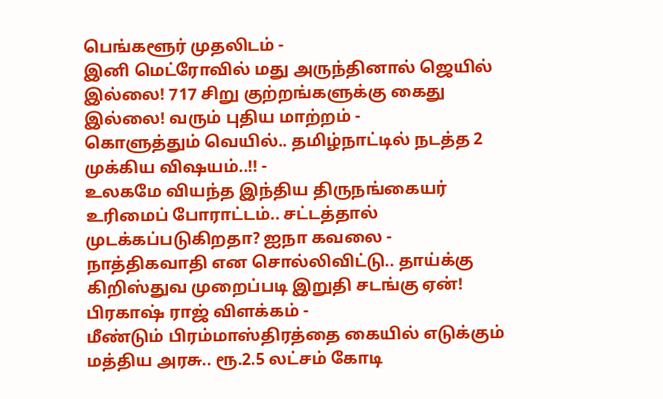பெங்களூர் முதலிடம் -
இனி மெட்ரோவில் மது அருந்தினால் ஜெயில் இல்லை! 717 சிறு குற்றங்களுக்கு கைது இல்லை! வரும் புதிய மாற்றம் -
கொளுத்தும் வெயில்.. தமிழ்நாட்டில் நடத்த 2 முக்கிய விஷயம்..!! -
உலகமே வியந்த இந்திய திருநங்கையர் உரிமைப் போராட்டம்.. சட்டத்தால் முடக்கப்படுகிறதா? ஐநா கவலை -
நாத்திகவாதி என சொல்லிவிட்டு.. தாய்க்கு கிறிஸ்துவ முறைப்படி இறுதி சடங்கு ஏன்! பிரகாஷ் ராஜ் விளக்கம் -
மீண்டும் பிரம்மாஸ்திரத்தை கையில் எடுக்கும் மத்திய அரசு.. ரூ.2.5 லட்சம் கோடி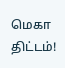மெகா திட்டம்!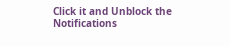Click it and Unblock the Notifications